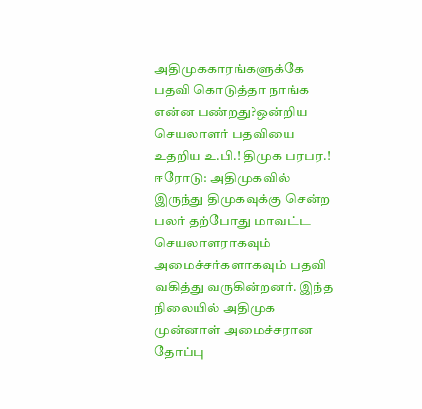அதிமுககாரங்களுக்கே பதவி கொடுத்தா நாங்க என்ன பண்றது?ஒன்றிய செயலாளர் பதவியை உதறிய உ.பி.! திமுக பரபர.!
ஈரோடு: அதிமுகவில் இருந்து திமுகவுக்கு சென்ற பலர் தற்போது மாவட்ட செயலாளராகவும் அமைச்சர்களாகவும் பதவி வகித்து வருகின்றனர். இந்த நிலையில் அதிமுக முன்னாள் அமைச்சரான தோப்பு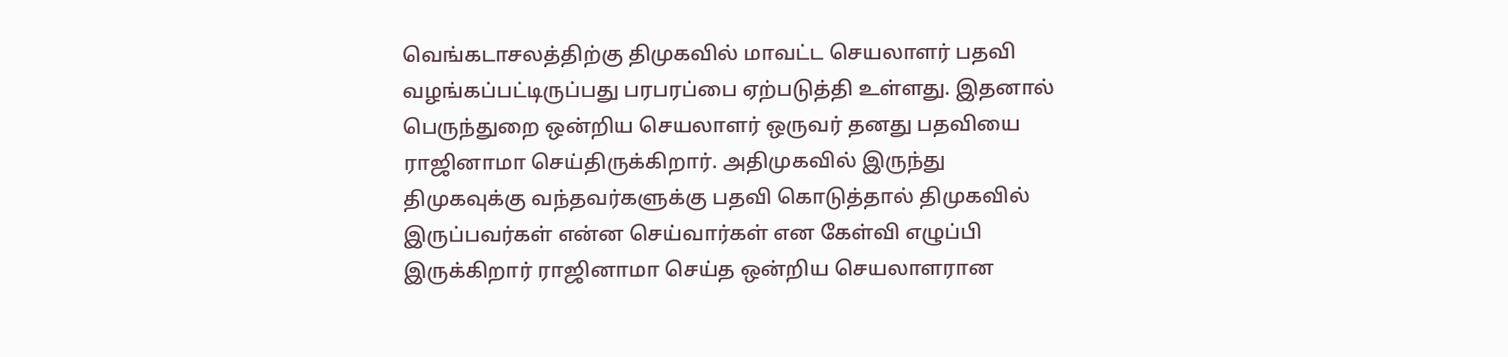வெங்கடாசலத்திற்கு திமுகவில் மாவட்ட செயலாளர் பதவி வழங்கப்பட்டிருப்பது பரபரப்பை ஏற்படுத்தி உள்ளது. இதனால் பெருந்துறை ஒன்றிய செயலாளர் ஒருவர் தனது பதவியை ராஜினாமா செய்திருக்கிறார். அதிமுகவில் இருந்து திமுகவுக்கு வந்தவர்களுக்கு பதவி கொடுத்தால் திமுகவில் இருப்பவர்கள் என்ன செய்வார்கள் என கேள்வி எழுப்பி இருக்கிறார் ராஜினாமா செய்த ஒன்றிய செயலாளரான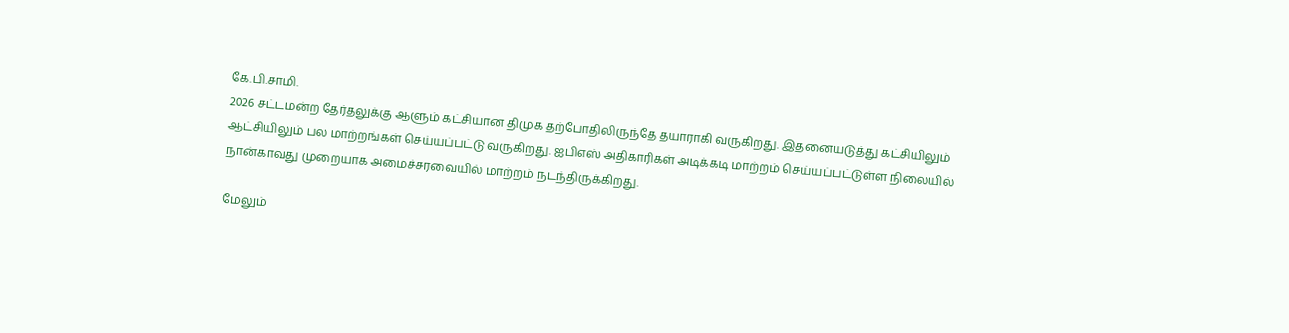கே.பி.சாமி.
2026 சட்டமன்ற தேர்தலுக்கு ஆளும் கட்சியான திமுக தற்போதிலிருந்தே தயாராகி வருகிறது. இதனையடுத்து கட்சியிலும் ஆட்சியிலும் பல மாற்றங்கள் செய்யப்பட்டு வருகிறது. ஐபிஎஸ் அதிகாரிகள் அடிக்கடி மாற்றம் செய்யப்பட்டுள்ள நிலையில் நான்காவது முறையாக அமைச்சரவையில் மாற்றம் நடந்திருக்கிறது.

மேலும்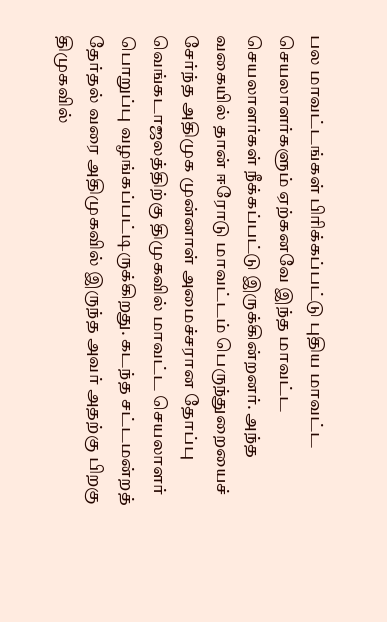பல மாவட்டங்கள் பிரிக்கப்பட்டு புதிய மாவட்ட செயலாளர்களும் ஏற்கனவே இந்த மாவட்ட செயலாளர்கள் நீக்கப்பட்டு இருக்கின்றனர். அந்த வகையில் தான் ஈரோடு மாவட்டம் பெருந்துறையைச் சேர்ந்த அதிமுக முன்னாள் அமைச்சரான தோப்பு வெங்கடாஜலத்திற்கு திமுகவில் மாவட்ட செயலாளர் பொறுப்பு வழங்கப்பட்டிருக்கிறது. கடந்த சட்டமன்றத் தேர்தல் வரை அதிமுகவில் இருந்த அவர் அதற்கு பிறகு திமுகவில்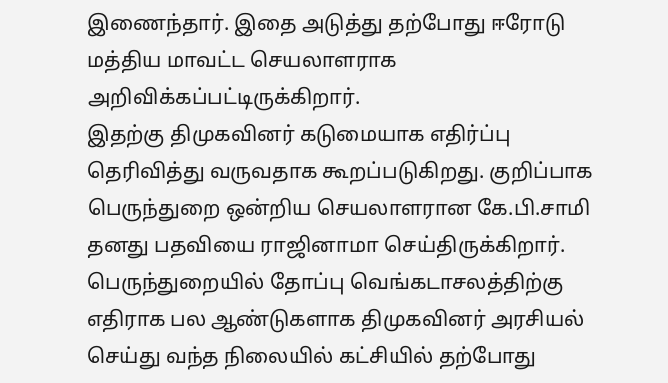இணைந்தார். இதை அடுத்து தற்போது ஈரோடு மத்திய மாவட்ட செயலாளராக அறிவிக்கப்பட்டிருக்கிறார்.
இதற்கு திமுகவினர் கடுமையாக எதிர்ப்பு தெரிவித்து வருவதாக கூறப்படுகிறது. குறிப்பாக பெருந்துறை ஒன்றிய செயலாளரான கே.பி.சாமி தனது பதவியை ராஜினாமா செய்திருக்கிறார். பெருந்துறையில் தோப்பு வெங்கடாசலத்திற்கு எதிராக பல ஆண்டுகளாக திமுகவினர் அரசியல் செய்து வந்த நிலையில் கட்சியில் தற்போது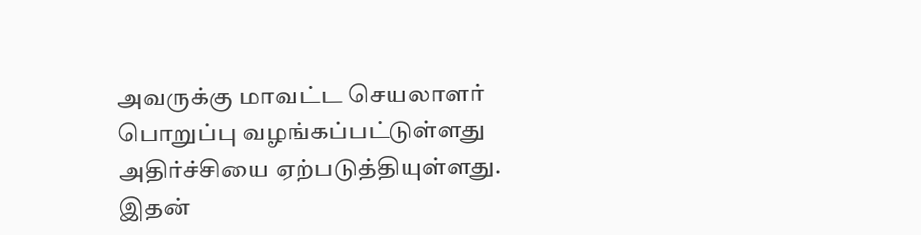அவருக்கு மாவட்ட செயலாளர் பொறுப்பு வழங்கப்பட்டுள்ளது அதிர்ச்சியை ஏற்படுத்தியுள்ளது.
இதன்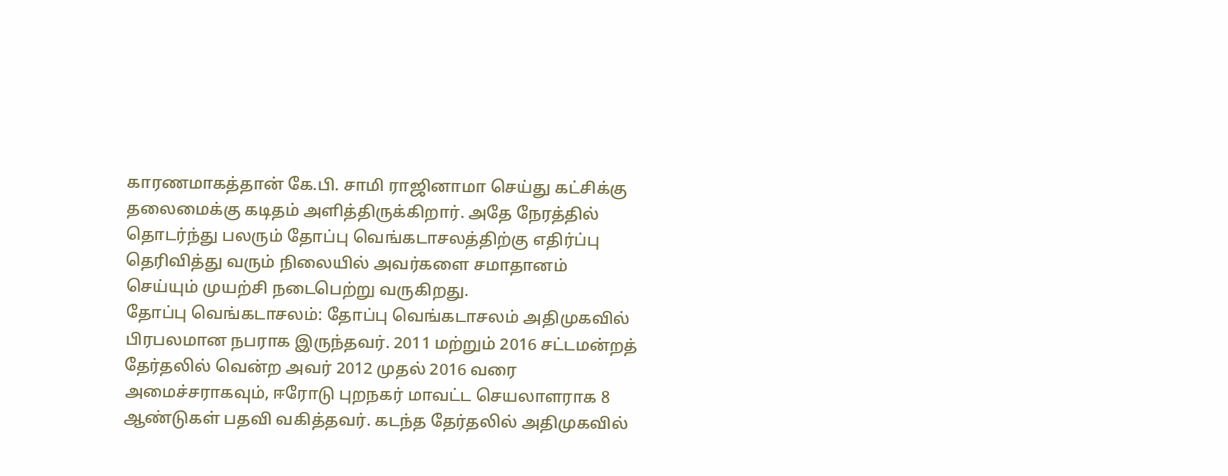காரணமாகத்தான் கே.பி. சாமி ராஜினாமா செய்து கட்சிக்கு தலைமைக்கு கடிதம் அளித்திருக்கிறார். அதே நேரத்தில் தொடர்ந்து பலரும் தோப்பு வெங்கடாசலத்திற்கு எதிர்ப்பு தெரிவித்து வரும் நிலையில் அவர்களை சமாதானம் செய்யும் முயற்சி நடைபெற்று வருகிறது.
தோப்பு வெங்கடாசலம்: தோப்பு வெங்கடாசலம் அதிமுகவில் பிரபலமான நபராக இருந்தவர். 2011 மற்றும் 2016 சட்டமன்றத் தேர்தலில் வென்ற அவர் 2012 முதல் 2016 வரை அமைச்சராகவும், ஈரோடு புறநகர் மாவட்ட செயலாளராக 8 ஆண்டுகள் பதவி வகித்தவர். கடந்த தேர்தலில் அதிமுகவில்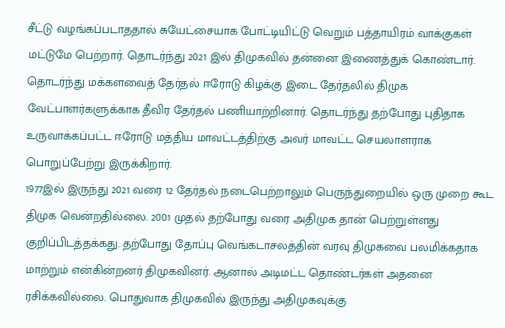சீட்டு வழங்கப்படாததால் சுயேட்சையாக போட்டியிட்டு வெறும் பத்தாயிரம் வாக்குகள் மட்டுமே பெற்றார். தொடர்ந்து 2021 இல் திமுகவில் தன்னை இணைத்துக் கொண்டார். தொடர்ந்து மக்களவைத் தேர்தல் ஈரோடு கிழக்கு இடை தேர்தலில் திமுக வேட்பாளர்களுக்காக தீவிர தேர்தல் பணியாற்றினார். தொடர்ந்து தற்போது புதிதாக உருவாக்கப்பட்ட ஈரோடு மத்திய மாவட்டத்திற்கு அவர் மாவட்ட செயலாளராக பொறுப்பேற்று இருக்கிறார்.
1977இல் இருந்து 2021 வரை 12 தேர்தல் நடைபெற்றாலும் பெருந்துறையில் ஒரு முறை கூட திமுக வென்றதில்லை. 2001 முதல் தற்போது வரை அதிமுக தான் பெற்றுள்ளது குறிப்பிடத்தக்கது. தற்போது தோப்பு வெங்கடாசலத்தின் வரவு திமுகவை பலமிக்கதாக மாற்றும் என்கின்றனர் திமுகவினர். ஆனால் அடிமட்ட தொண்டர்கள் அதனை ரசிக்கவில்லை. பொதுவாக திமுகவில் இருந்து அதிமுகவுக்கு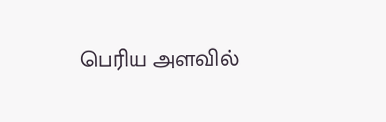பெரிய அளவில்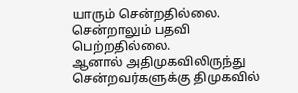யாரும் சென்றதில்லை. சென்றாலும் பதவி பெற்றதில்லை.
ஆனால் அதிமுகவிலிருந்து சென்றவர்களுக்கு திமுகவில்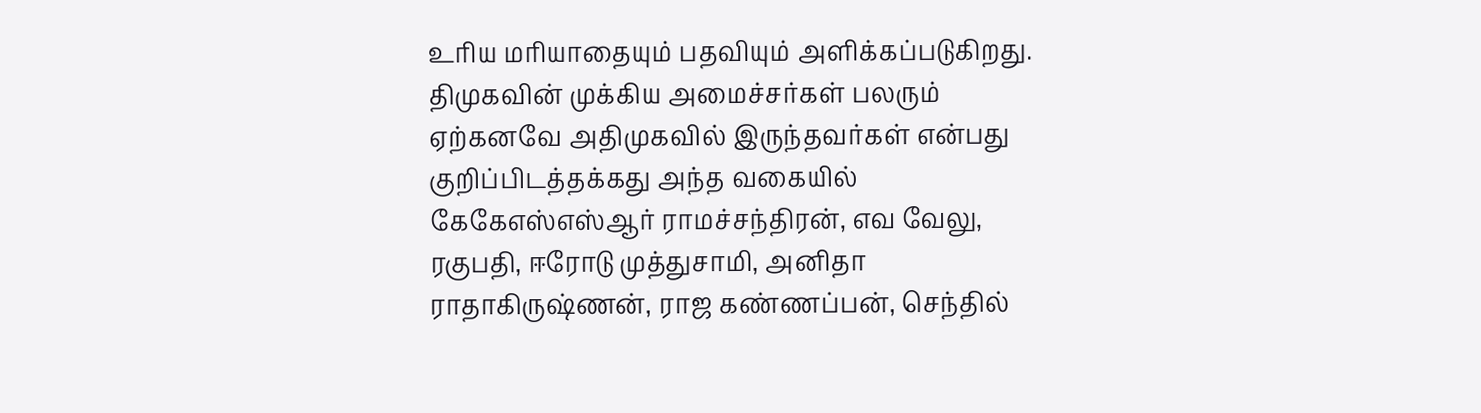உரிய மரியாதையும் பதவியும் அளிக்கப்படுகிறது. திமுகவின் முக்கிய அமைச்சர்கள் பலரும் ஏற்கனவே அதிமுகவில் இருந்தவர்கள் என்பது குறிப்பிடத்தக்கது அந்த வகையில் கேகேஎஸ்எஸ்ஆர் ராமச்சந்திரன், எவ வேலு, ரகுபதி, ஈரோடு முத்துசாமி, அனிதா ராதாகிருஷ்ணன், ராஜ கண்ணப்பன், செந்தில்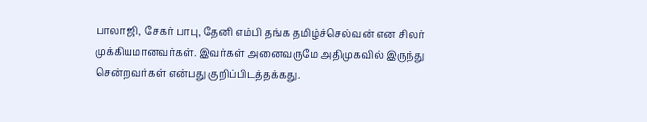பாலாஜி, சேகர் பாபு, தேனி எம்பி தங்க தமிழ்ச்செல்வன் என சிலர் முக்கியமானவர்கள். இவர்கள் அனைவருமே அதிமுகவில் இருந்து சென்றவர்கள் என்பது குறிப்பிடத்தக்கது.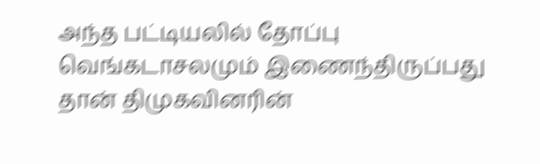அந்த பட்டியலில் தோப்பு வெங்கடாசலமும் இணைந்திருப்பது தான் திமுகவினரின்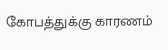கோபத்துக்கு காரணம்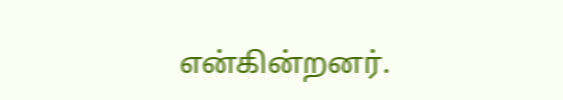என்கின்றனர்.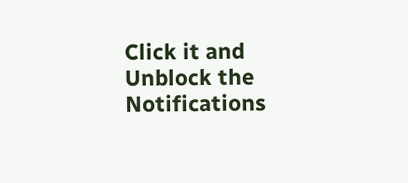Click it and Unblock the Notifications